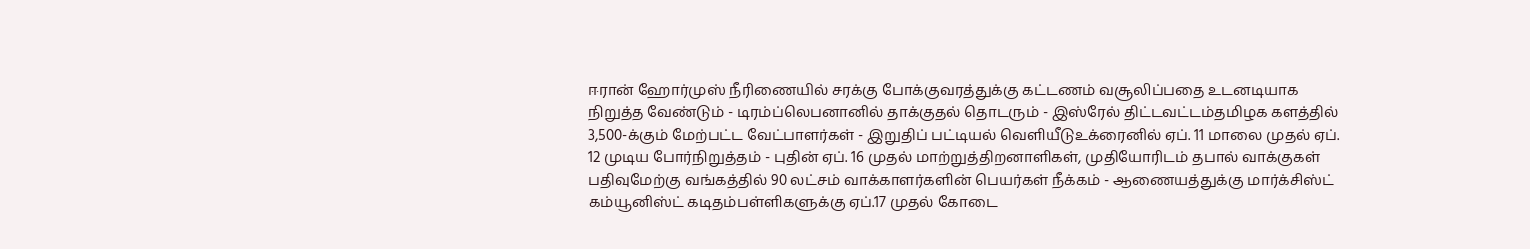ஈரான் ஹோர்முஸ் நீரிணையில் சரக்கு போக்குவரத்துக்கு கட்டணம் வசூலிப்பதை உடனடியாக நிறுத்த வேண்டும் - டிரம்ப்லெபனானில் தாக்குதல் தொடரும் - இஸ்ரேல் திட்டவட்டம்தமிழக களத்தில் 3,500-க்கும் மேற்பட்ட வேட்பாளர்கள் - இறுதிப் பட்டியல் வெளியீடுஉக்ரைனில் ஏப். 11 மாலை முதல் ஏப். 12 முடிய போர்நிறுத்தம் - புதின் ஏப். 16 முதல் மாற்றுத்திறனாளிகள், முதியோரிடம் தபால் வாக்குகள் பதிவுமேற்கு வங்கத்தில் 90 லட்சம் வாக்காளர்களின் பெயர்கள் நீக்கம் - ஆணையத்துக்கு மார்க்சிஸ்ட் கம்யூனிஸ்ட் கடிதம்பள்ளிகளுக்கு ஏப்.17 முதல் கோடை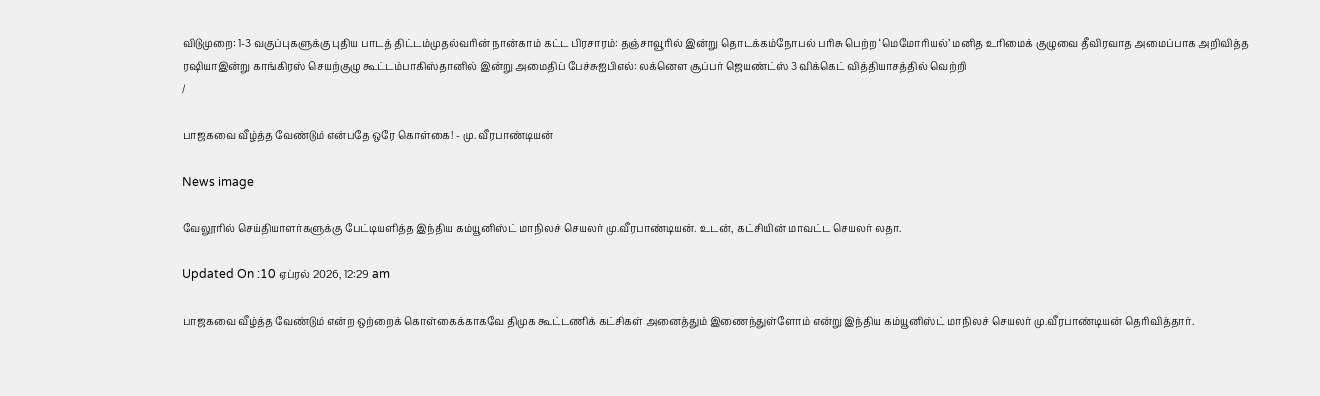விடுமுறை: 1-3 வகுப்புகளுக்கு புதிய பாடத் திட்டம்முதல்வரின் நான்காம் கட்ட பிரசாரம்: தஞ்சாவூரில் இன்று தொடக்கம்நோபல் பரிசு பெற்ற ‘மெமோரியல்’ மனித உரிமைக் குழுவை தீவிரவாத அமைப்பாக அறிவித்த ரஷியாஇன்று காங்கிரஸ் செயற்குழு கூட்டம்பாகிஸ்தானில் இன்று அமைதிப் பேச்சுஐபிஎல்: லக்னௌ சூப்பர் ஜெயண்ட்ஸ் 3 விக்கெட் வித்தியாசத்தில் வெற்றி
/

பாஜகவை வீழ்த்த வேண்டும் என்பதே ஒரே கொள்கை! - மு. வீரபாண்டியன்

News image

வேலூரில் செய்தியாளர்களுக்கு பேட்டியளித்த இந்திய கம்யூனிஸ்ட் மாநிலச் செயலர் மு.வீரபாண்டியன். உடன், கட்சியின் மாவட்ட செயலர் லதா.

Updated On :10 ஏப்ரல் 2026, 12:29 am

பாஜகவை வீழ்த்த வேண்டும் என்ற ஒற்றைக் கொள்கைக்காகவே திமுக கூட்டணிக் கட்சிகள் அனைத்தும் இணைந்துள்ளோம் என்று இந்திய கம்யூனிஸ்ட் மாநிலச் செயலர் மு.வீரபாண்டியன் தெரிவித்தார்.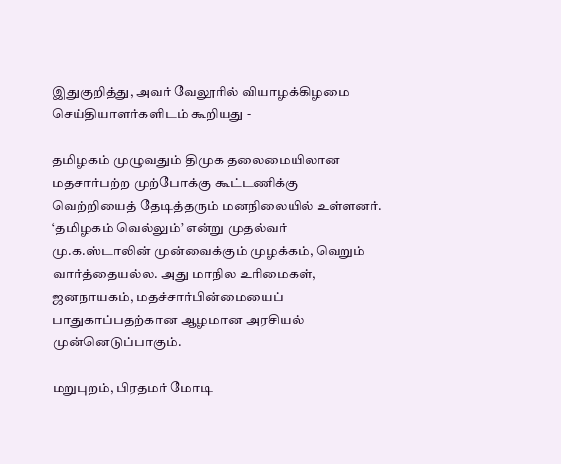இதுகுறித்து, அவர் வேலூரில் வியாழக்கிழமை செய்தியாளர்களிடம் கூறியது -

தமிழகம் முழுவதும் திமுக தலைமையிலான மதசார்பற்ற முற்போக்கு கூட்டணிக்கு வெற்றியைத் தேடித்தரும் மனநிலையில் உள்ளனர். ‘தமிழகம் வெல்லும்’ என்று முதல்வர் மு.க.ஸ்டாலின் முன்வைக்கும் முழக்கம், வெறும் வார்த்தையல்ல. அது மாநில உரிமைகள், ஜனநாயகம், மதச்சார்பின்மையைப் பாதுகாப்பதற்கான ஆழமான அரசியல் முன்னெடுப்பாகும்.

மறுபுறம், பிரதமர் மோடி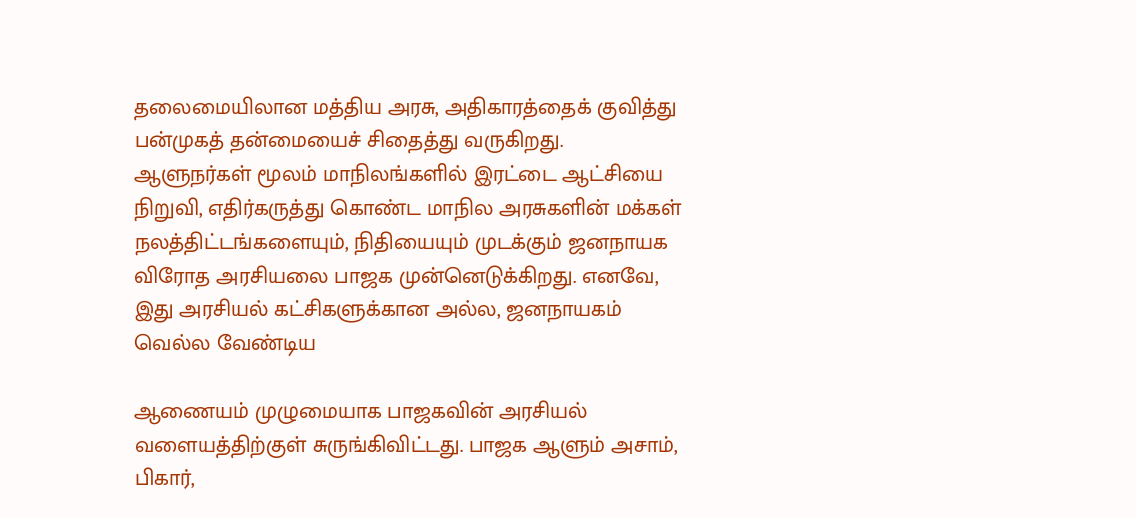தலைமையிலான மத்திய அரசு, அதிகாரத்தைக் குவித்து பன்முகத் தன்மையைச் சிதைத்து வருகிறது. ஆளுநர்கள் மூலம் மாநிலங்களில் இரட்டை ஆட்சியை நிறுவி, எதிர்கருத்து கொண்ட மாநில அரசுகளின் மக்கள் நலத்திட்டங்களையும், நிதியையும் முடக்கும் ஜனநாயக விரோத அரசியலை பாஜக முன்னெடுக்கிறது. எனவே, இது அரசியல் கட்சிகளுக்கான அல்ல, ஜனநாயகம் வெல்ல வேண்டிய

ஆணையம் முழுமையாக பாஜகவின் அரசியல் வளையத்திற்குள் சுருங்கிவிட்டது. பாஜக ஆளும் அசாம், பிகார்,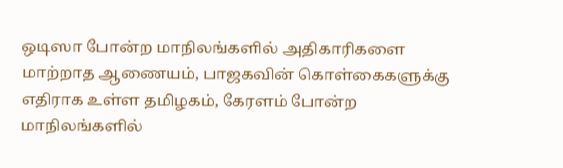ஒடிஸா போன்ற மாநிலங்களில் அதிகாரிகளை மாற்றாத ஆணையம், பாஜகவின் கொள்கைகளுக்கு எதிராக உள்ள தமிழகம், கேரளம் போன்ற மாநிலங்களில்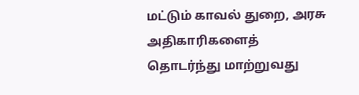மட்டும் காவல் துறை, அரசு அதிகாரிகளைத் தொடர்ந்து மாற்றுவது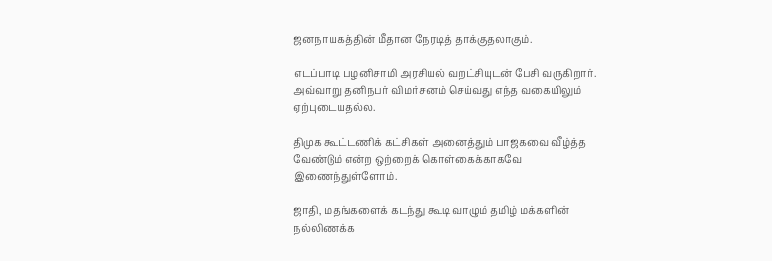ஜனநாயகத்தின் மீதான நேரடித் தாக்குதலாகும்.

எடப்பாடி பழனிசாமி அரசியல் வறட்சியுடன் பேசி வருகிறார். அவ்வாறு தனிநபர் விமர்சனம் செய்வது எந்த வகையிலும் ஏற்புடையதல்ல.

திமுக கூட்டணிக் கட்சிகள் அனைத்தும் பாஜகவை வீழ்த்த வேண்டும் என்ற ஒற்றைக் கொள்கைக்காகவே இணைந்துள்ளோம்.

ஜாதி, மதங்களைக் கடந்து கூடி வாழும் தமிழ் மக்களின் நல்லிணக்க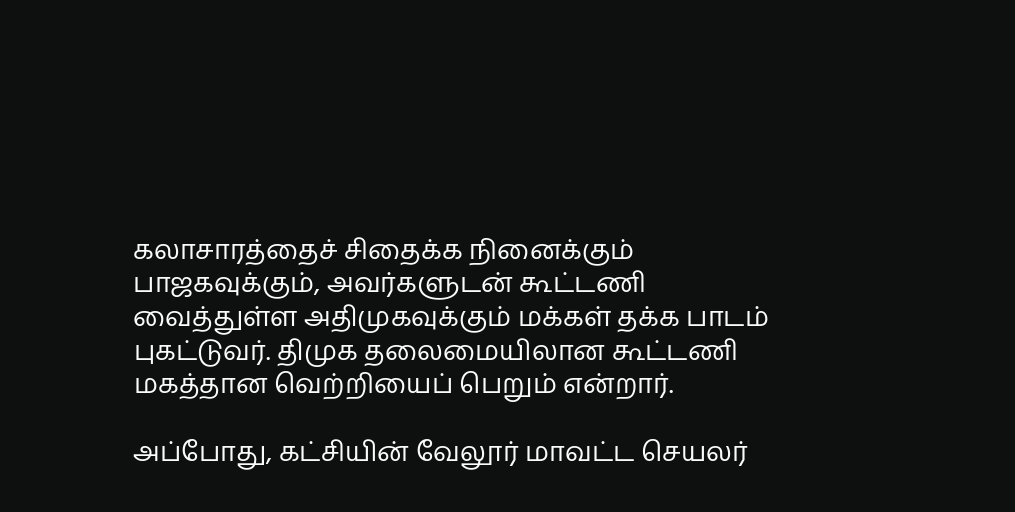கலாசாரத்தைச் சிதைக்க நினைக்கும் பாஜகவுக்கும், அவர்களுடன் கூட்டணி வைத்துள்ள அதிமுகவுக்கும் மக்கள் தக்க பாடம் புகட்டுவர். திமுக தலைமையிலான கூட்டணி மகத்தான வெற்றியைப் பெறும் என்றார்.

அப்போது, கட்சியின் வேலூர் மாவட்ட செயலர்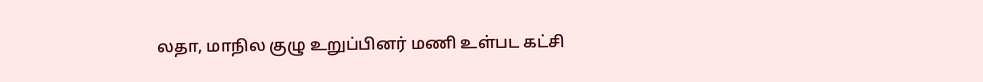லதா, மாநில குழு உறுப்பினர் மணி உள்பட கட்சி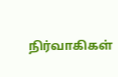நிர்வாகிகள்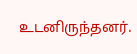உடனிருந்தனர்.